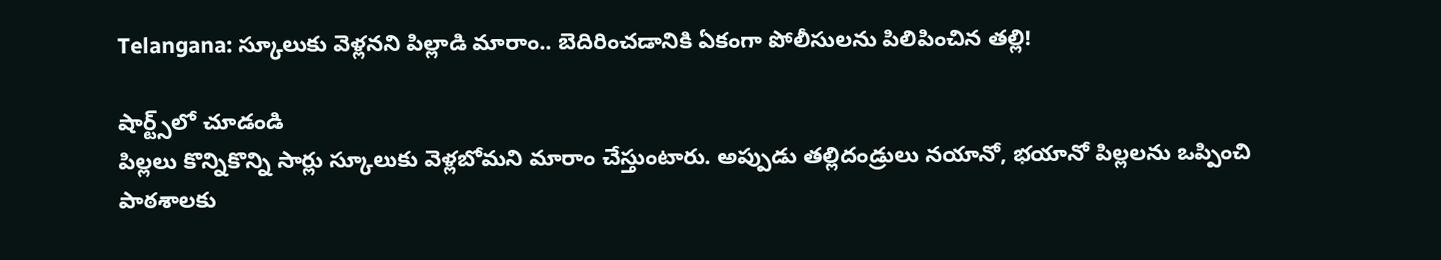Telangana: స్కూలుకు వెళ్లనని పిల్లాడి మారాం.. బెదిరించడానికి ఏకంగా పోలీసులను పిలిపించిన తల్లి!

షార్ట్స్‌లో చూడండి
పిల్లలు కొన్నికొన్ని సార్లు స్కూలుకు వెళ్లబోమని మారాం చేస్తుంటారు. అప్పుడు తల్లిదండ్రులు నయానో, భయానో పిల్లలను ఒప్పించి పాఠశాలకు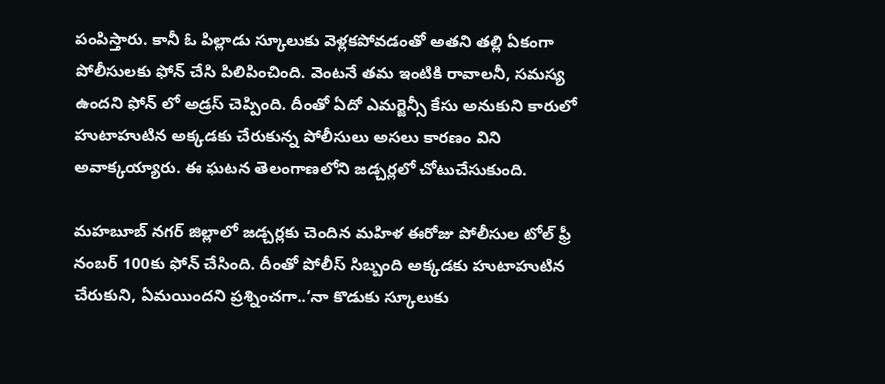పంపిస్తారు. కానీ ఓ పిల్లాడు స్కూలుకు వెళ్లకపోవడంతో అతని తల్లి ఏకంగా పోలీసులకు ఫోన్ చేసి పిలిపించింది. వెంటనే తమ ఇంటికి రావాలనీ, సమస్య ఉందని ఫోన్ లో అడ్రస్ చెప్పింది. దీంతో ఏదో ఎమర్జెన్సీ కేసు అనుకుని కారులో హుటాహుటిన అక్కడకు చేరుకున్న పోలీసులు అసలు కారణం విని అవాక్కయ్యారు. ఈ ఘటన తెలంగాణలోని జడ్చర్లలో చోటుచేసుకుంది.

మహబూబ్ నగర్ జిల్లాలో జడ్చర్లకు చెందిన మహిళ ఈరోజు పోలీసుల టోల్ ఫ్రీ నంబర్ 100కు ఫోన్ చేసింది. దీంతో పోలీస్ సిబ్బంది అక్కడకు హుటాహుటిన చేరుకుని, ఏమయిందని ప్రశ్నించగా..‘నా కొడుకు స్కూలుకు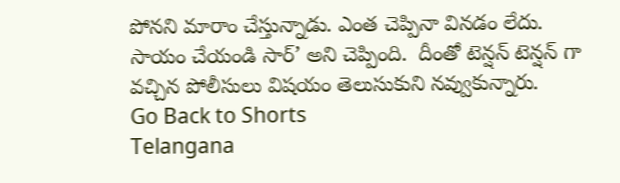పోనని మారాం చేస్తున్నాడు. ఎంత చెప్పినా వినడం లేదు. సాయం చేయండి సార్’ అని చెప్పింది.  దీంతో టెన్షన్ టెన్షన్ గా వచ్చిన పోలీసులు విషయం తెలుసుకుని నవ్వుకున్నారు.
Go Back to Shorts
Telangana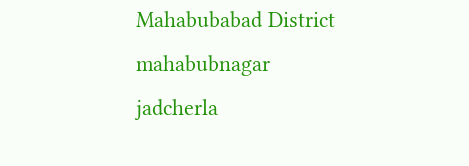Mahabubabad District
mahabubnagar
jadcherla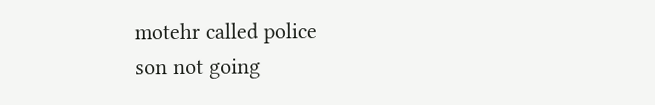motehr called police
son not going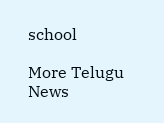school

More Telugu News